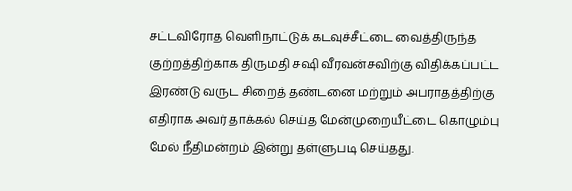சட்டவிரோத வெளிநாட்டுக் கடவுச்சீட்டை வைத்திருந்த குற்றத்திற்காக திருமதி சஷி வீரவன்சவிற்கு விதிக்கப்பட்ட இரண்டு வருட சிறைத் தண்டனை மற்றும் அபராதத்திற்கு எதிராக அவர் தாக்கல் செய்த மேன்முறையீட்டை கொழும்பு மேல் நீதிமன்றம் இன்று தள்ளுபடி செய்தது.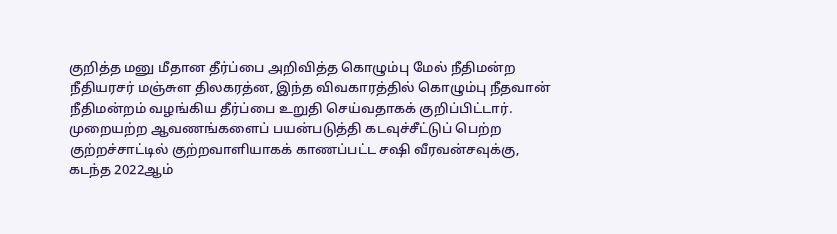குறித்த மனு மீதான தீர்ப்பை அறிவித்த கொழும்பு மேல் நீதிமன்ற நீதியரசர் மஞ்சுள திலகரத்ன, இந்த விவகாரத்தில் கொழும்பு நீதவான் நீதிமன்றம் வழங்கிய தீர்ப்பை உறுதி செய்வதாகக் குறிப்பிட்டார்.
முறையற்ற ஆவணங்களைப் பயன்படுத்தி கடவுச்சீட்டுப் பெற்ற குற்றச்சாட்டில் குற்றவாளியாகக் காணப்பட்ட சஷி வீரவன்சவுக்கு, கடந்த 2022ஆம்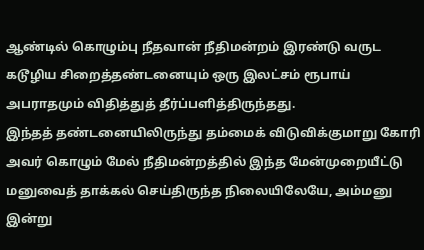ஆண்டில் கொழும்பு நீதவான் நீதிமன்றம் இரண்டு வருட கடூழிய சிறைத்தண்டனையும் ஒரு இலட்சம் ரூபாய் அபராதமும் விதித்துத் தீர்ப்பளித்திருந்தது.
இந்தத் தண்டனையிலிருந்து தம்மைக் விடுவிக்குமாறு கோரி அவர் கொழும் மேல் நீதிமன்றத்தில் இந்த மேன்முறையீட்டு மனுவைத் தாக்கல் செய்திருந்த நிலையிலேயே, அம்மனு இன்று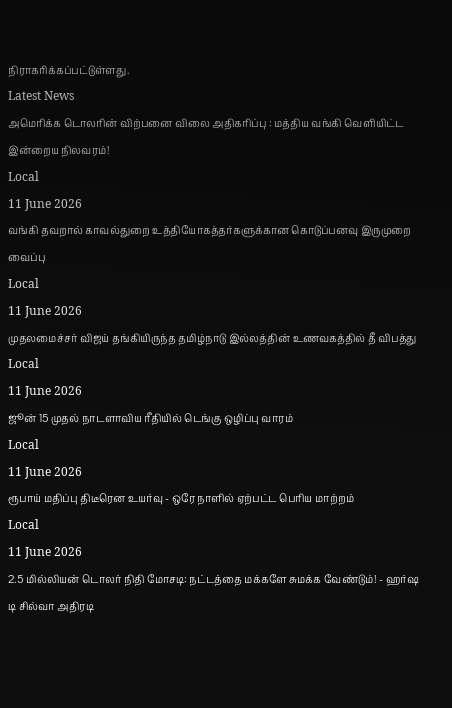நிராகரிக்கப்பட்டுள்ளது.
Latest News
அமெரிக்க டொலரின் விற்பனை விலை அதிகரிப்பு : மத்திய வங்கி வெளியிட்ட இன்றைய நிலவரம்!
Local
11 June 2026
வங்கி தவறால் காவல்துறை உத்தியோகத்தர்களுக்கான கொடுப்பனவு இருமுறை வைப்பு
Local
11 June 2026
முதலமைச்சர் விஜய் தங்கியிருந்த தமிழ்நாடு இல்லத்தின் உணவகத்தில் தீ விபத்து
Local
11 June 2026
ஜூன் 15 முதல் நாடளாவிய ரீதியில் டெங்கு ஒழிப்பு வாரம்
Local
11 June 2026
ரூபாய் மதிப்பு திடீரென உயர்வு - ஒரே நாளில் ஏற்பட்ட பெரிய மாற்றம்
Local
11 June 2026
2.5 மில்லியன் டொலர் நிதி மோசடி: நட்டத்தை மக்களே சுமக்க வேண்டும்! - ஹர்ஷ டி சில்வா அதிரடி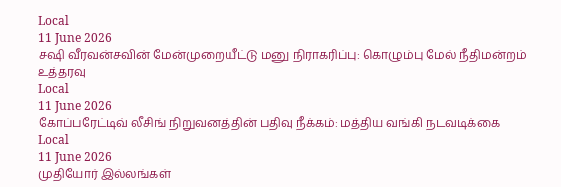Local
11 June 2026
சஷி வீரவன்சவின் மேன்முறையீட்டு மனு நிராகரிப்பு: கொழும்பு மேல் நீதிமன்றம் உத்தரவு
Local
11 June 2026
கோப்பரேட்டிவ் லீசிங் நிறுவனத்தின் பதிவு நீக்கம்: மத்திய வங்கி நடவடிக்கை
Local
11 June 2026
முதியோர் இல்லங்கள்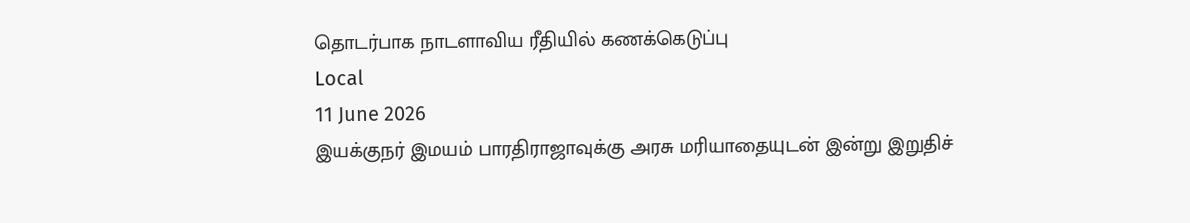தொடர்பாக நாடளாவிய ரீதியில் கணக்கெடுப்பு
Local
11 June 2026
இயக்குநர் இமயம் பாரதிராஜாவுக்கு அரசு மரியாதையுடன் இன்று இறுதிச்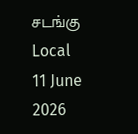சடங்கு
Local
11 June 2026